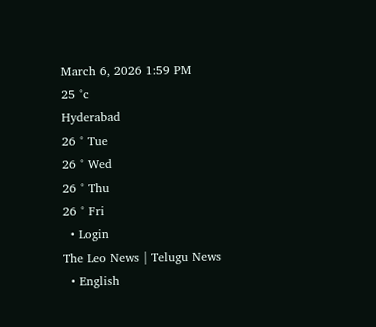March 6, 2026 1:59 PM
25 °c
Hyderabad
26 ° Tue
26 ° Wed
26 ° Thu
26 ° Fri
  • Login
The Leo News | Telugu News
  • English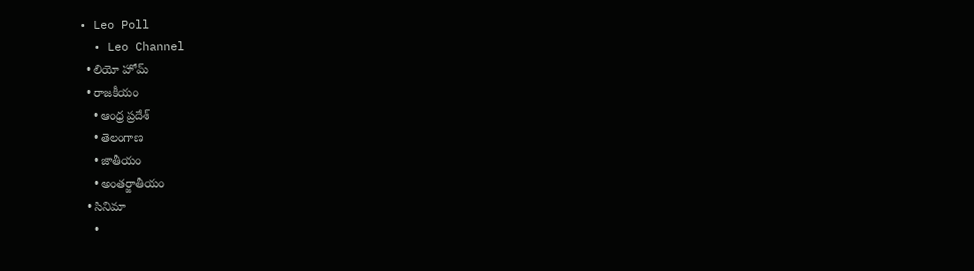• Leo Poll
  • Leo Channel
  • లియో హోమ్
  • రాజకీయం
    • ఆంధ్ర ప్రదేశ్
    • తెలంగాణ
    • జాతీయం
    • అంతర్జాతీయం
  • సినిమా
    •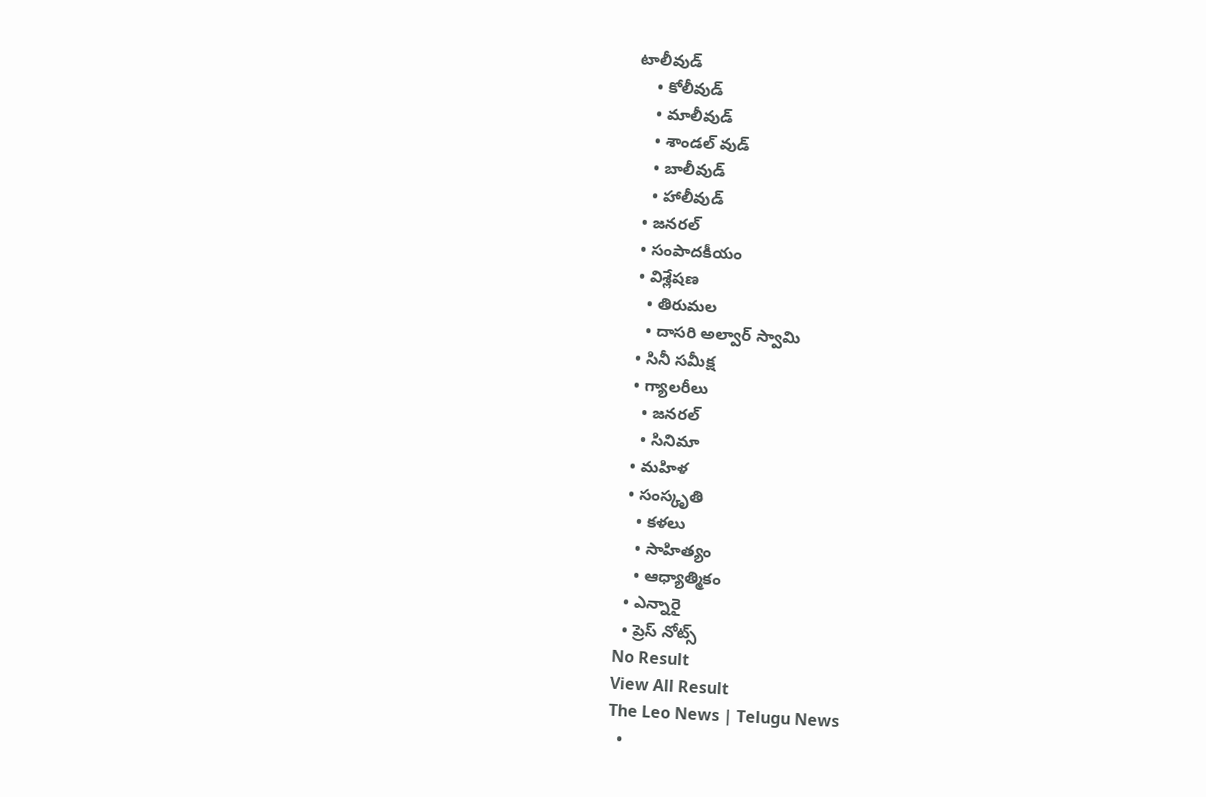టాలీవుడ్
    • కోలీవుడ్
    • మాలీవుడ్
    • శాండల్ వుడ్
    • బాలీవుడ్
    • హాలీవుడ్
  • జనరల్
  • సంపాదకీయం
  • విశ్లేషణ
    • తిరుమల
    • దాసరి అల్వార్ స్వామి
  • సినీ సమీక్ష
  • గ్యాలరీలు
    • జనరల్
    • సినిమా
  • మహిళ
  • సంస్కృతి
    • కళలు
    • సాహిత్యం
    • ఆధ్యాత్మికం
  • ఎన్నారై
  • ప్రెస్ నోట్స్
No Result
View All Result
The Leo News | Telugu News
  •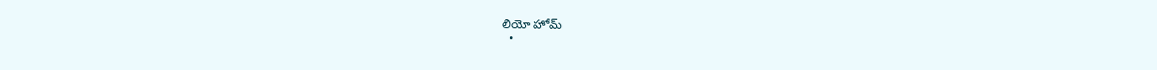లియో హోమ్
  •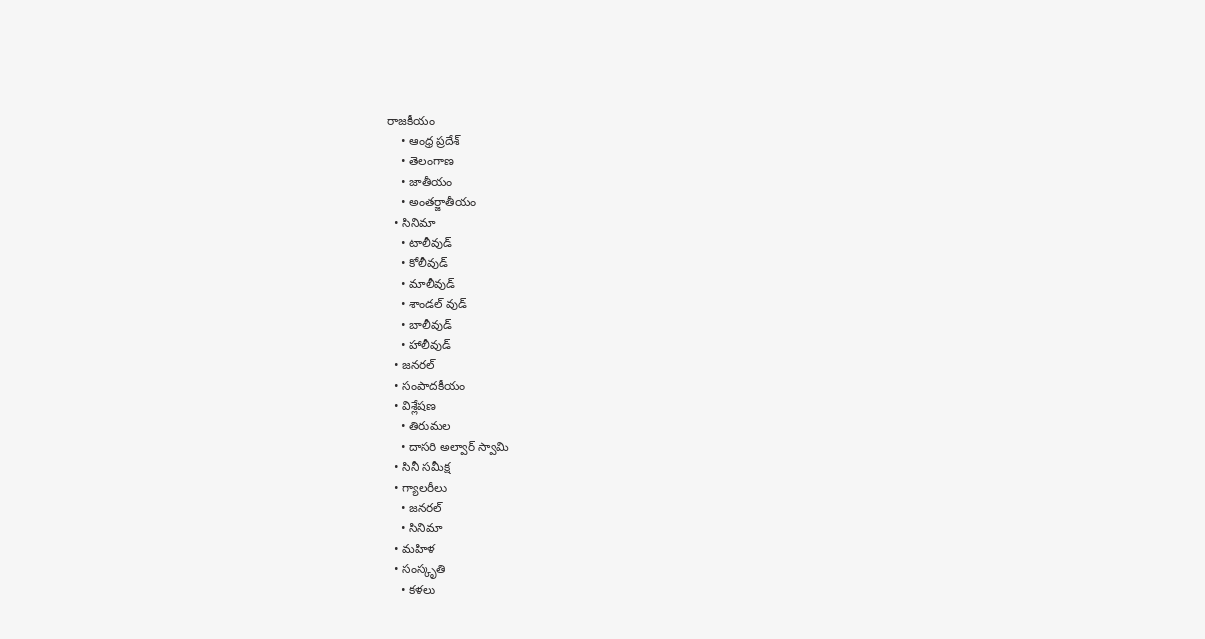రాజకీయం
    • ఆంధ్ర ప్రదేశ్
    • తెలంగాణ
    • జాతీయం
    • అంతర్జాతీయం
  • సినిమా
    • టాలీవుడ్
    • కోలీవుడ్
    • మాలీవుడ్
    • శాండల్ వుడ్
    • బాలీవుడ్
    • హాలీవుడ్
  • జనరల్
  • సంపాదకీయం
  • విశ్లేషణ
    • తిరుమల
    • దాసరి అల్వార్ స్వామి
  • సినీ సమీక్ష
  • గ్యాలరీలు
    • జనరల్
    • సినిమా
  • మహిళ
  • సంస్కృతి
    • కళలు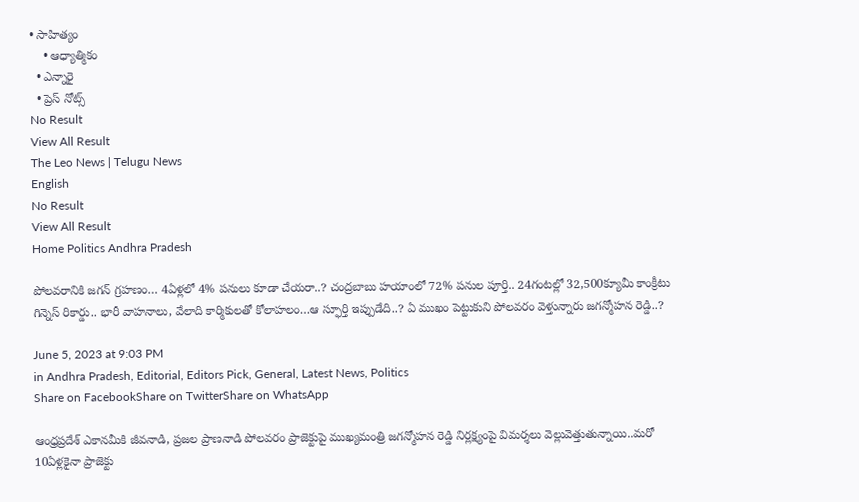• సాహిత్యం
    • ఆధ్యాత్మికం
  • ఎన్నారై
  • ప్రెస్ నోట్స్
No Result
View All Result
The Leo News | Telugu News
English
No Result
View All Result
Home Politics Andhra Pradesh

పోలవరానికి జగన్ గ్రహణం… 4ఏళ్లలో 4% పనులు కూడా చేయరా..? చంద్రబాబు హయాంలో 72% పనుల పూర్తి.. 24గంటల్లో 32,500క్యూమీ కాంక్రీటు గిన్నెస్ రికార్డు.. భారీ వాహనాలు, వేలాది కార్మికులతో కోలాహలం…ఆ స్ఫూర్తి ఇప్పుడేది..? ఏ ముఖం పెట్టుకుని పోలవరం వెళ్తున్నారు జగన్మోహన రెడ్డి..?

June 5, 2023 at 9:03 PM
in Andhra Pradesh, Editorial, Editors Pick, General, Latest News, Politics
Share on FacebookShare on TwitterShare on WhatsApp

ఆంధ్రప్రదేశ్ ఎకానమీకి జీవనాడి, ప్రజల ప్రాణనాడి పోలవరం ప్రాజెక్టుపై ముఖ్యమంత్రి జగన్మోహన రెడ్డి నిర్లక్ష్యంపై విమర్శలు వెల్లువెత్తుతున్నాయి..మరో 10ఏళ్లకైనా ప్రాజెక్టు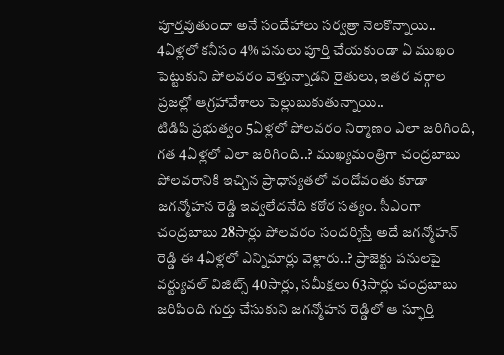పూర్తవుతుందా అనే సందేహాలు సర్వత్రా నెలకొన్నాయి.. 4ఏళ్లలో కనీసం 4% పనులు పూర్తి చేయకుండా ఏ ముఖం పెట్టుకుని పోలవరం వెళ్తున్నాడని రైతులు, ఇతర వర్గాల ప్రజల్లో ఆగ్రహావేశాలు పెల్లుబుకుతున్నాయి..
టిడిపి ప్రభుత్వం 5ఏళ్లలో పోలవరం నిర్మాణం ఎలా జరిగింది, గత 4ఏళ్లలో ఎలా జరిగింది..? ముఖ్యమంత్రిగా చంద్రబాబు పోలవరానికి ఇచ్చిన ప్రాధాన్యతలో వందోవంతు కూడా జగన్మోహన రెడ్డి ఇవ్వలేదనేది కఠోర సత్యం. సీఎంగా చంద్రబాబు 28సార్లు పోలవరం సందర్శిస్తే అదే జగన్మోహన్ రెడ్డి ఈ 4ఏళ్లలో ఎన్నిమార్లు వెళ్లారు..? ప్రాజెక్టు పనులపై వర్ట్యువల్ విజిట్స్ 40సార్లు, సమీక్షలు 63సార్లు చంద్రబాబు జరిపింది గుర్తు చేసుకుని జగన్మోహన రెడ్డిలో ఆ స్ఫూర్తి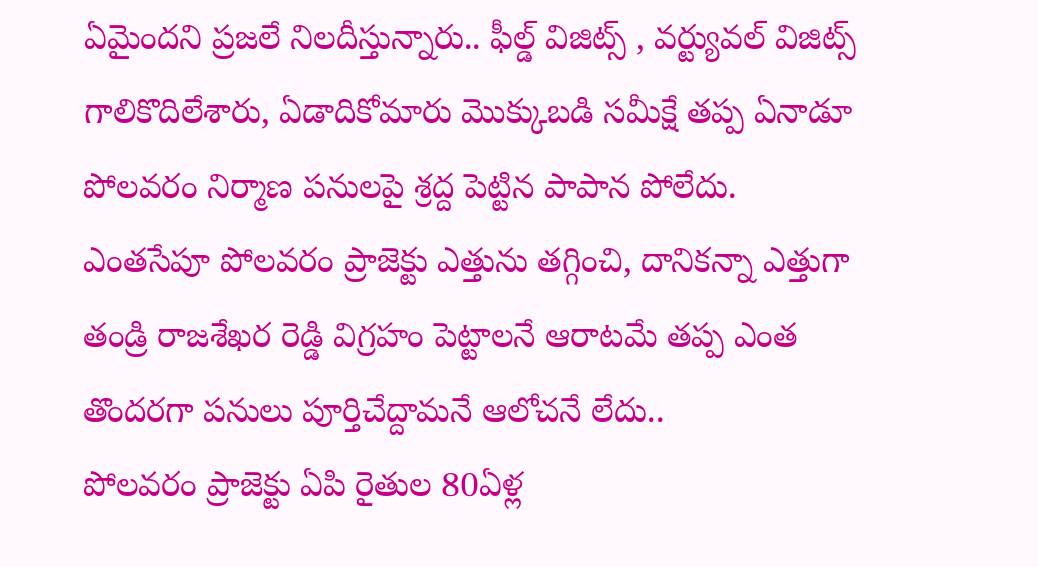ఏమైందని ప్రజలే నిలదీస్తున్నారు.. ఫీల్డ్ విజిట్స్ , వర్ట్యువల్ విజిట్స్ గాలికొదిలేశారు, ఏడాదికోమారు మొక్కుబడి సమీక్షే తప్ప ఏనాడూ పోలవరం నిర్మాణ పనులపై శ్రద్ద పెట్టిన పాపాన పోలేదు. ఎంతసేపూ పోలవరం ప్రాజెక్టు ఎత్తును తగ్గించి, దానికన్నా ఎత్తుగా తండ్రి రాజశేఖర రెడ్డి విగ్రహం పెట్టాలనే ఆరాటమే తప్ప ఎంత తొందరగా పనులు పూర్తిచేద్దామనే ఆలోచనే లేదు..
పోలవరం ప్రాజెక్టు ఏపి రైతుల 80ఏళ్ల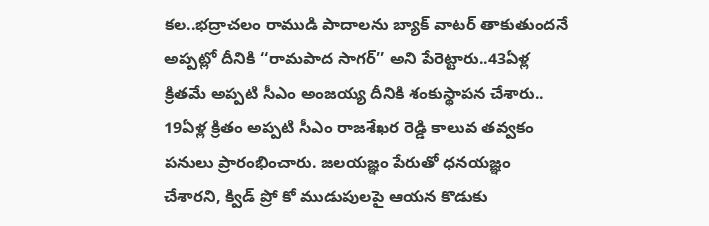కల..భద్రాచలం రాముడి పాదాలను బ్యాక్ వాటర్ తాకుతుందనే అప్పట్లో దీనికి ‘‘రామపాద సాగర్’’ అని పేరెట్టారు..43ఏళ్ల క్రితమే అప్పటి సీఎం అంజయ్య దీనికి శంకుస్థాపన చేశారు.. 19ఏళ్ల క్రితం అప్పటి సీఎం రాజశేఖర రెడ్డి కాలువ తవ్వకం పనులు ప్రారంభించారు. జలయజ్ఞం పేరుతో ధనయజ్ఞం చేశారని, క్విడ్ ప్రో కో ముడుపులపై ఆయన కొడుకు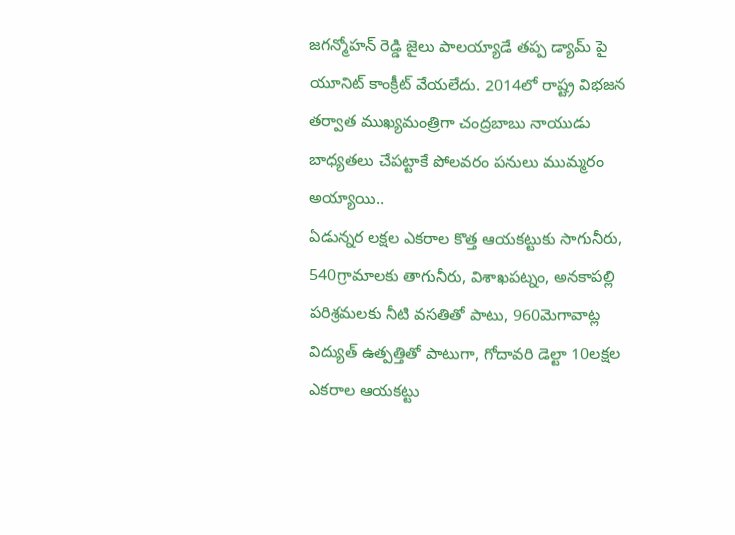జగన్మోహన్ రెడ్డి జైలు పాలయ్యాడే తప్ప డ్యామ్ పై యూనిట్ కాంక్రీట్ వేయలేదు. 2014లో రాష్ట్ర విభజన తర్వాత ముఖ్యమంత్రిగా చంద్రబాబు నాయుడు బాధ్యతలు చేపట్టాకే పోలవరం పనులు ముమ్మరం అయ్యాయి..
ఏడున్నర లక్షల ఎకరాల కొత్త ఆయకట్టుకు సాగునీరు, 540గ్రామాలకు తాగునీరు, విశాఖపట్నం, అనకాపల్లి పరిశ్రమలకు నీటి వసతితో పాటు, 960మెగావాట్ల విద్యుత్ ఉత్పత్తితో పాటుగా, గోదావరి డెల్టా 10లక్షల ఎకరాల ఆయకట్టు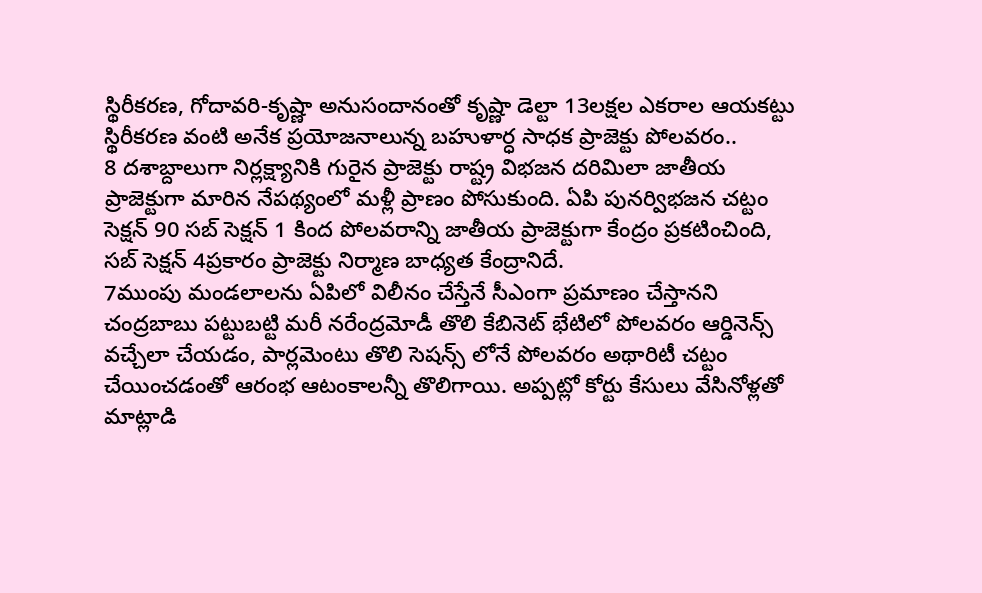స్థిరీకరణ, గోదావరి-కృష్ణా అనుసందానంతో కృష్ణా డెల్టా 13లక్షల ఎకరాల ఆయకట్టు స్థిరీకరణ వంటి అనేక ప్రయోజనాలున్న బహుళార్ధ సాధక ప్రాజెక్టు పోలవరం..
8 దశాబ్దాలుగా నిర్లక్ష్యానికి గురైన ప్రాజెక్టు రాష్ట్ర విభజన దరిమిలా జాతీయ ప్రాజెక్టుగా మారిన నేపథ్యంలో మళ్లీ ప్రాణం పోసుకుంది. ఏపి పునర్విభజన చట్టం సెక్షన్ 90 సబ్ సెక్షన్ 1 కింద పోలవరాన్ని జాతీయ ప్రాజెక్టుగా కేంద్రం ప్రకటించింది, సబ్ సెక్షన్ 4ప్రకారం ప్రాజెక్టు నిర్మాణ బాధ్యత కేంద్రానిదే.
7ముంపు మండలాలను ఏపిలో విలీనం చేస్తేనే సీఎంగా ప్రమాణం చేస్తానని చంద్రబాబు పట్టుబట్టి మరీ నరేంద్రమోడీ తొలి కేబినెట్ భేటిలో పోలవరం ఆర్డినెన్స్ వచ్చేలా చేయడం, పార్లమెంటు తొలి సెషన్స్ లోనే పోలవరం అథారిటీ చట్టం చేయించడంతో ఆరంభ ఆటంకాలన్నీ తొలిగాయి. అప్పట్లో కోర్టు కేసులు వేసినోళ్లతో మాట్లాడి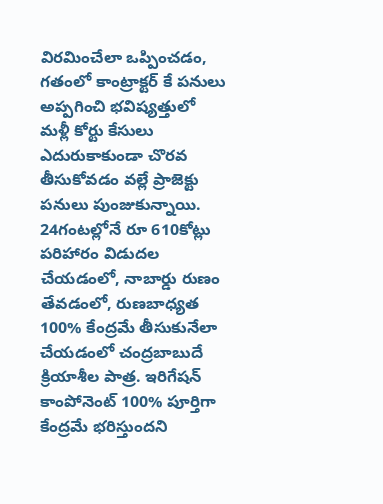విరమించేలా ఒప్పించడం, గతంలో కాంట్రాక్టర్ కే పనులు అప్పగించి భవిష్యత్తులో మళ్లీ కోర్టు కేసులు ఎదురుకాకుండా చొరవ తీసుకోవడం వల్లే ప్రాజెక్టు పనులు పుంజుకున్నాయి. 24గంటల్లోనే రూ 610కోట్లు పరిహారం విడుదల చేయడంలో, నాబార్డు రుణం తేవడంలో, రుణబాధ్యత 100% కేంద్రమే తీసుకునేలా చేయడంలో చంద్రబాబుదే క్రియాశీల పాత్ర. ఇరిగేషన్ కాంపోనెంట్ 100% పూర్తిగా కేంద్రమే భరిస్తుందని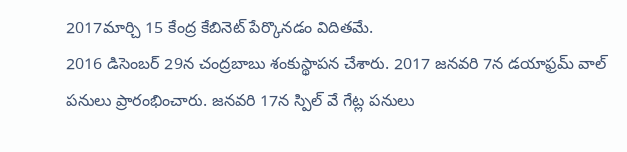2017మార్చి 15 కేంద్ర కేబినెట్ పేర్కొనడం విదితమే.
2016 డిసెంబర్ 29న చంద్రబాబు శంకుస్థాపన చేశారు. 2017 జనవరి 7న డయాఫ్రమ్ వాల్ పనులు ప్రారంభించారు. జనవరి 17న స్పిల్ వే గేట్ల పనులు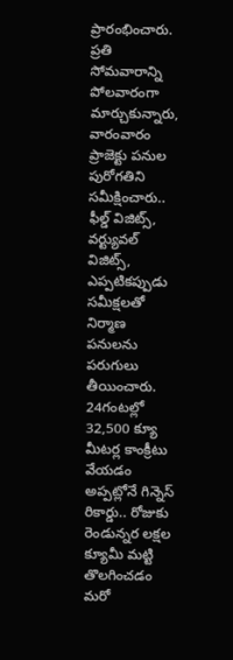ప్రారంభించారు. ప్రతి సోమవారాన్ని పోలవారంగా మార్చుకున్నారు, వారంవారం ప్రాజెక్టు పనుల పురోగతిని సమీక్షించారు.. ఫీల్డ్ విజిట్స్, వర్ట్యువల్ విజిట్స్, ఎప్పటికప్పుడు సమీక్షలతో నిర్మాణ పనులను పరుగులు తీయించారు. 24గంటల్లో 32,500 క్యూ మీటర్ల కాంక్రీటు వేయడం అప్పట్లోనే గిన్నెస్ రికార్డు.. రోజుకు రెండున్నర లక్షల క్యూమీ మట్టి తొలగించడం మరో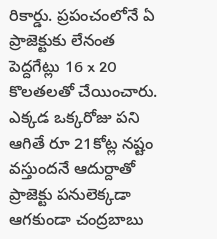రికార్డు. ప్రపంచంలోనే ఏ ప్రాజెక్టుకు లేనంత పెద్దగేట్లు 16 x 20 కొలతలతో చేయించారు.
ఎక్కడ ఒక్కరోజు పని ఆగితే రూ 21కోట్ల నష్టం వస్తుందనే ఆదుర్దాతో ప్రాజెక్టు పనులెక్కడా ఆగకుండా చంద్రబాబు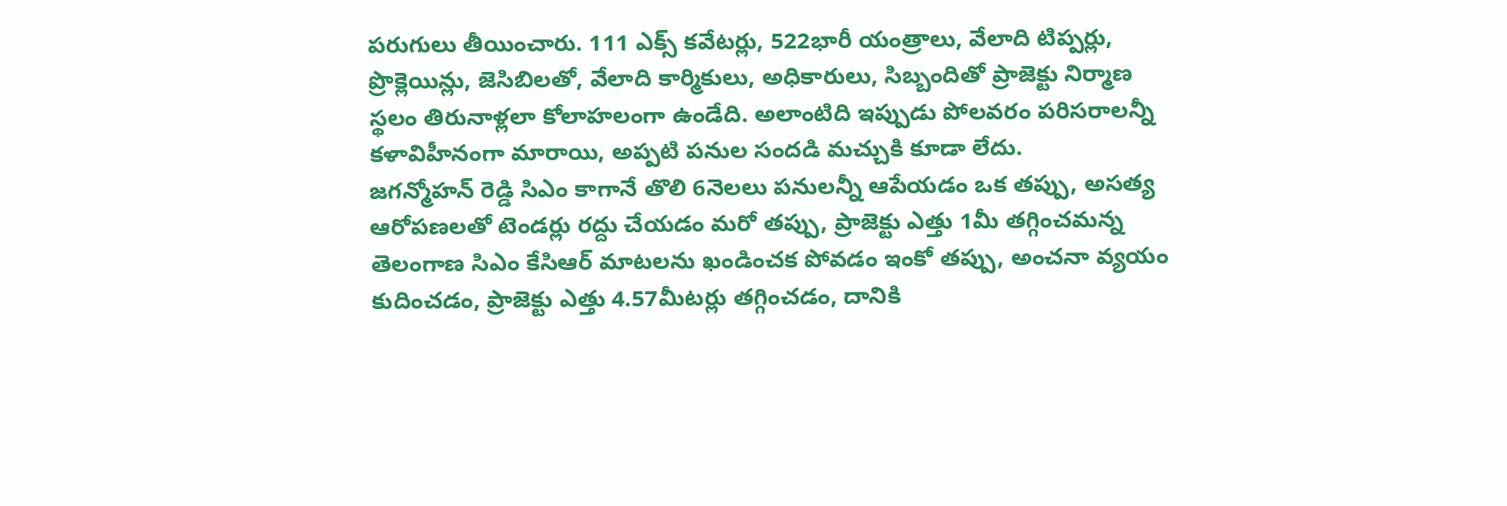పరుగులు తీయించారు. 111 ఎక్స్ కవేటర్లు, 522భారీ యంత్రాలు, వేలాది టిప్పర్లు, ప్రొక్లెయిన్లు, జెసిబిలతో, వేలాది కార్మికులు, అధికారులు, సిబ్బందితో ప్రాజెక్టు నిర్మాణ స్థలం తిరునాళ్లలా కోలాహలంగా ఉండేది. అలాంటిది ఇప్పుడు పోలవరం పరిసరాలన్నీ కళావిహీనంగా మారాయి, అప్పటి పనుల సందడి మచ్చుకి కూడా లేదు.
జగన్మోహన్ రెడ్డి సిఎం కాగానే తొలి 6నెలలు పనులన్నీ ఆపేయడం ఒక తప్పు, అసత్య ఆరోపణలతో టెండర్లు రద్దు చేయడం మరో తప్పు, ప్రాజెక్టు ఎత్తు 1మీ తగ్గించమన్న తెలంగాణ సిఎం కేసిఆర్ మాటలను ఖండించక పోవడం ఇంకో తప్పు, అంచనా వ్యయం కుదించడం, ప్రాజెక్టు ఎత్తు 4.57మీటర్లు తగ్గించడం, దానికి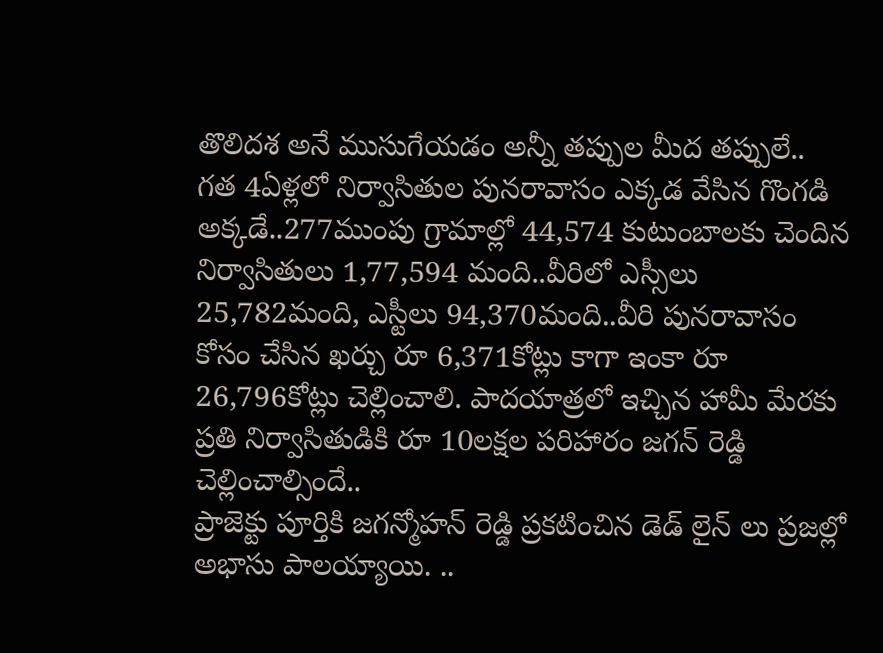తొలిదశ అనే ముసుగేయడం అన్నీ తప్పుల మీద తప్పులే..
గత 4ఏళ్లలో నిర్వాసితుల పునరావాసం ఎక్కడ వేసిన గొంగడి అక్కడే..277ముంపు గ్రామాల్లో 44,574 కుటుంబాలకు చెందిన నిర్వాసితులు 1,77,594 మంది..వీరిలో ఎస్సీలు 25,782మంది, ఎస్టీలు 94,370మంది..వీరి పునరావాసం కోసం చేసిన ఖర్చు రూ 6,371కోట్లు కాగా ఇంకా రూ 26,796కోట్లు చెల్లించాలి. పాదయాత్రలో ఇచ్చిన హామీ మేరకు ప్రతి నిర్వాసితుడికి రూ 10లక్షల పరిహారం జగన్ రెడ్డి చెల్లించాల్సిందే..
ప్రాజెక్టు పూర్తికి జగన్మోహన్ రెడ్డి ప్రకటించిన డెడ్ లైన్ లు ప్రజల్లో అభాసు పాలయ్యాయి. ..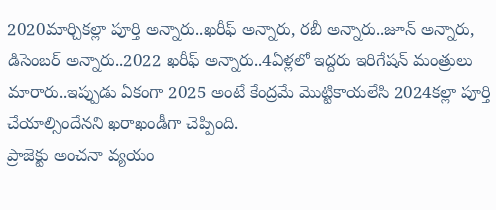2020మార్చికల్లా పూర్తి అన్నారు..ఖరీఫ్ అన్నారు, రబీ అన్నారు..జూన్ అన్నారు, డిసెంబర్ అన్నారు..2022 ఖరీఫ్ అన్నారు..4ఏళ్లలో ఇద్దరు ఇరిగేషన్ మంత్రులు మారారు..ఇప్పుడు ఏకంగా 2025 అంటే కేంద్రమే మొట్టికాయలేసి 2024కల్లా పూర్తి చేయాల్సిందేనని ఖరాఖండీగా చెప్పింది.
ప్రాజెక్టు అంచనా వ్యయం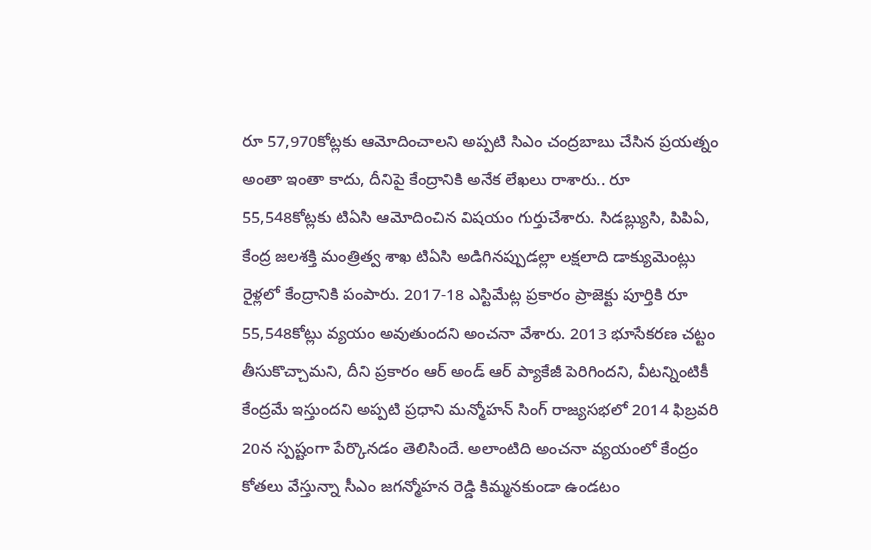రూ 57,970కోట్లకు ఆమోదించాలని అప్పటి సిఎం చంద్రబాబు చేసిన ప్రయత్నం అంతా ఇంతా కాదు, దీనిపై కేంద్రానికి అనేక లేఖలు రాశారు.. రూ 55,548కోట్లకు టిఏసి ఆమోదించిన విషయం గుర్తుచేశారు. సిడబ్ల్యుసి, పిపిఏ, కేంద్ర జలశక్తి మంత్రిత్వ శాఖ టిఏసి అడిగినప్పుడల్లా లక్షలాది డాక్యుమెంట్లు రైళ్లలో కేంద్రానికి పంపారు. 2017-18 ఎస్టిమేట్ల ప్రకారం ప్రాజెక్టు పూర్తికి రూ 55,548కోట్లు వ్యయం అవుతుందని అంచనా వేశారు. 2013 భూసేకరణ చట్టం తీసుకొచ్చామని, దీని ప్రకారం ఆర్ అండ్ ఆర్ ప్యాకేజీ పెరిగిందని, వీటన్నింటికీ కేంద్రమే ఇస్తుందని అప్పటి ప్రధాని మన్మోహన్ సింగ్ రాజ్యసభలో 2014 ఫిబ్రవరి 20న స్పష్టంగా పేర్కొనడం తెలిసిందే. అలాంటిది అంచనా వ్యయంలో కేంద్రం కోతలు వేస్తున్నా సీఎం జగన్మోహన రెడ్డి కిమ్మనకుండా ఉండటం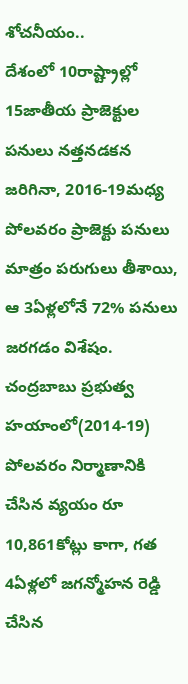శోచనీయం..
దేశంలో 10రాష్ట్రాల్లో 15జాతీయ ప్రాజెక్టుల పనులు నత్తనడకన జరిగినా, 2016-19మధ్య పోలవరం ప్రాజెక్టు పనులు మాత్రం పరుగులు తీశాయి, ఆ 3ఏళ్లలోనే 72% పనులు జరగడం విశేషం. చంద్రబాబు ప్రభుత్వ హయాంలో(2014-19) పోలవరం నిర్మాణానికి చేసిన వ్యయం రూ 10,861కోట్లు కాగా, గత 4ఏళ్లలో జగన్మోహన రెడ్డి చేసిన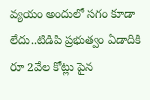వ్యయం అందులో సగం కూడా లేదు..టిడిపి ప్రభుత్వం ఏడాదికి రూ 2వేల కోట్లు పైన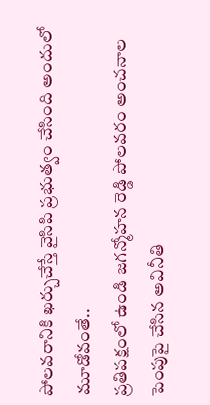పోలవరానికి ఖర్చుచేస్తే వైసిపి ప్రభుత్వం చేసింది అందులో మూడోవంతే..
ప్రతిపక్షంలో ఉండి జగన్మోహన రెడ్డి పోలవరం అంచనాల పెంపుపై చేసిన అవినీతి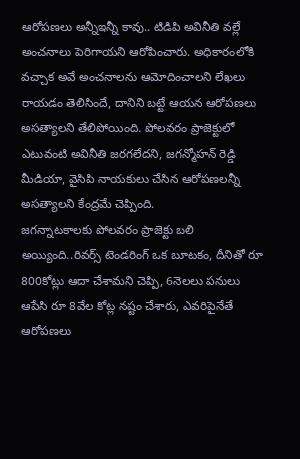ఆరోపణలు అన్నీఇన్నీ కావు.. టిడిపి అవినీతి వల్లే అంచనాలు పెరిగాయని ఆరోపించారు. అధికారంలోకి వచ్చాక అవే అంచనాలను ఆమోదించాలని లేఖలు రాయడం తెలిసిందే, దానిని బట్టే ఆయన ఆరోపణలు అసత్యాలని తేలిపోయింది. పోలవరం ప్రాజెక్టులో ఎటువంటి అవినీతి జరగలేదని, జగన్మోహన్ రెడ్డి మీడియా, వైసిపి నాయకులు చేసిన ఆరోపణలన్నీ అసత్యాలని కేంద్రమే చెప్పింది.
జగన్నాటకాలకు పోలవరం ప్రాజెక్టు బలి అయ్యింది..రివర్స్ టెండరింగ్ ఒక బూటకం, దీనితో రూ 800కోట్లు ఆదా చేశామని చెప్పి, 6నెలలు పనులు ఆపేసి రూ 8వేల కోట్ల నష్టం చేశారు, ఎవరిపైనేతే ఆరోపణలు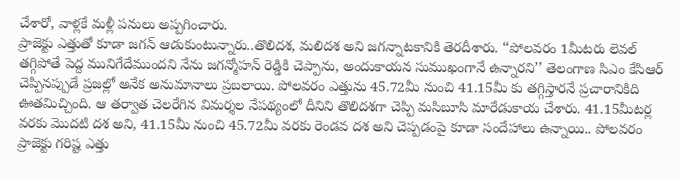చేశారో, వాళ్లకే మళ్లీ పనులు అప్పగించారు.
ప్రాజెక్టు ఎత్తుతో కూడా జగన్ ఆడుకుంటున్నారు..తొలిదశ, మలిదశ అని జగన్నాటకానికి తెరదీశారు. ‘‘పోలవరం 1మీటరు లెవల్ తగ్గిపోతే పెద్ద మునిగేదేముందని నేను జగన్మోహన్ రెడ్డికి చెప్పాను, అందుకాయన సుముఖంగానే ఉన్నారని’’ తెలంగాణ సిఎం కేసిఆర్ చెప్పినప్పుడే ప్రజల్లో అనేక అనుమానాలు ప్రబలాయి. పోలవరం ఎత్తును 45.72మీ నుంచి 41.15మీ కు తగ్గిస్తారనే ప్రచారానికిది ఊతమిచ్చింది. ఆ తర్వాత చెలరేగిన విమర్శల నేపథ్యంలో దీనిని తొలిదశగా చెప్పి మసిబూసి మారేడుకాయ చేశారు. 41.15మీటర్ల వరకు మొదటి దశ అని, 41.15మీ నుంచి 45.72మీ వరకు రెండవ దశ అని చెప్పడంపై కూడా సందేహాలు ఉన్నాయి.. పోలవరం ప్రాజెక్టు గరిష్ట ఎత్తు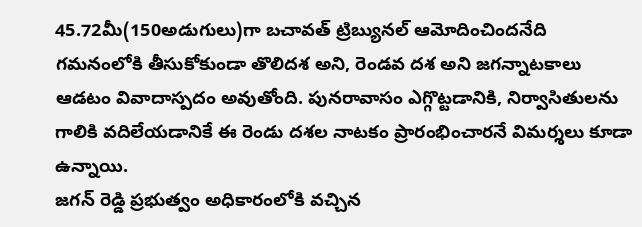45.72మీ(150అడుగులు)గా బచావత్ ట్రిబ్యునల్ ఆమోదించిందనేది గమనంలోకి తీసుకోకుండా తొలిదశ అని, రెండవ దశ అని జగన్నాటకాలు ఆడటం వివాదాస్పదం అవుతోంది. పునరావాసం ఎగ్గొట్టడానికి, నిర్వాసితులను గాలికి వదిలేయడానికే ఈ రెండు దశల నాటకం ప్రారంభించారనే విమర్శలు కూడా ఉన్నాయి.
జగన్ రెడ్డి ప్రభుత్వం అధికారంలోకి వచ్చిన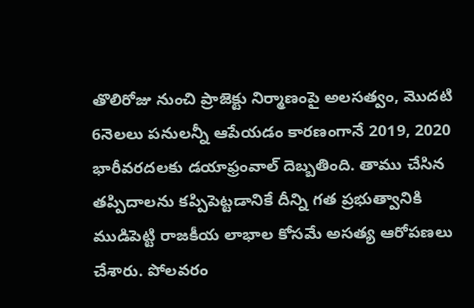తొలిరోజు నుంచి ప్రాజెక్టు నిర్మాణంపై అలసత్వం, మొదటి 6నెలలు పనులన్నీ ఆపేయడం కారణంగానే 2019, 2020 భారీవరదలకు డయాఫ్రంవాల్ దెబ్బతింది. తాము చేసిన తప్పిదాలను కప్పిపెట్టడానికే దీన్ని గత ప్రభుత్వానికి ముడిపెట్టి రాజకీయ లాభాల కోసమే అసత్య ఆరోపణలు చేశారు. పోలవరం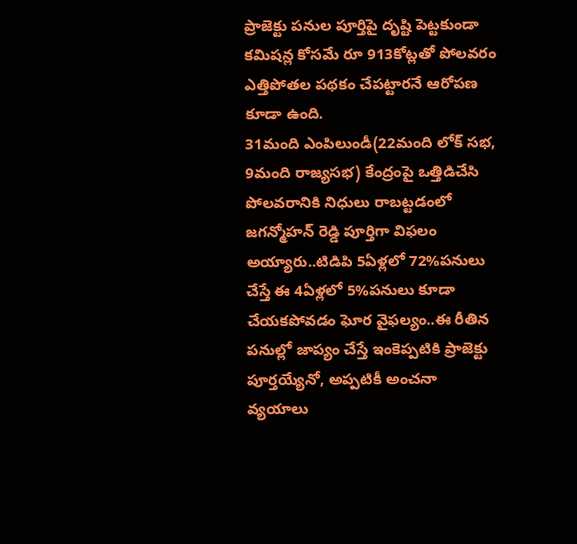ప్రాజెక్టు పనుల పూర్తిపై దృష్టి పెట్టకుండా కమిషన్ల కోసమే రూ 913కోట్లతో పోలవరం ఎత్తిపోతల పథకం చేపట్టారనే ఆరోపణ కూడా ఉంది.
31మంది ఎంపిలుండీ(22మంది లోక్ సభ, 9మంది రాజ్యసభ) కేంద్రంపై ఒత్తిడిచేసి పోలవరానికి నిధులు రాబట్టడంలో జగన్మోహన్ రెడ్డి పూర్తిగా విఫలం అయ్యారు..టిడిపి 5ఏళ్లలో 72%పనులు చేస్తే ఈ 4ఏళ్లలో 5%పనులు కూడా చేయకపోవడం ఘోర వైఫల్యం..ఈ రీతిన పనుల్లో జాప్యం చేస్తే ఇంకెప్పటికి ప్రాజెక్టు పూర్తయ్యేనో, అప్పటికీ అంచనా వ్యయాలు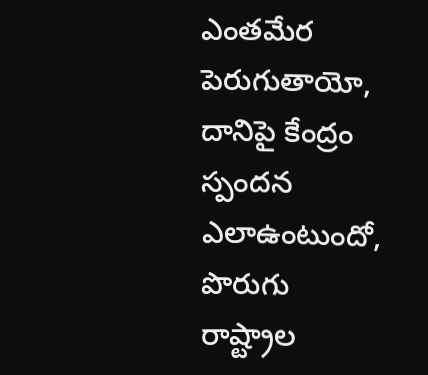ఎంతమేర పెరుగుతాయో, దానిపై కేంద్రం స్పందన ఎలాఉంటుందో, పొరుగు రాష్ట్రాల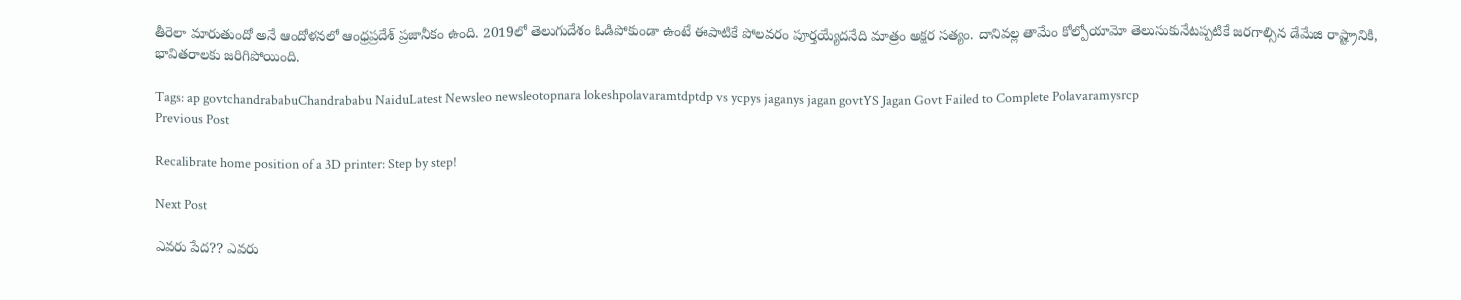తీరెలా మారుతుందో అనే ఆందోళనలో ఆంధ్రప్రదేశ్ ప్రజానీకం ఉంది. 2019లో తెలుగుదేశం ఓడిపోకుండా ఉంటే ఈపాటికే పోలవరం పూర్తయ్యేదనేది మాత్రం అక్షర సత్యం. దానివల్ల తామేం కోల్పోయామో తెలుసుకునేటప్పటికే జరగాల్సిన డేమేజి రాష్ట్రానికి, భావితరాలకు జరిగిపోయింది.

Tags: ap govtchandrababuChandrababu NaiduLatest Newsleo newsleotopnara lokeshpolavaramtdptdp vs ycpys jaganys jagan govtYS Jagan Govt Failed to Complete Polavaramysrcp
Previous Post

Recalibrate home position of a 3D printer: Step by step!

Next Post

ఎవరు పేద?? ఎవరు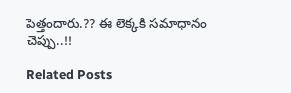పెత్తందారు.?? ఈ లెక్కకి సమాధానం చెప్పు..!!

Related Posts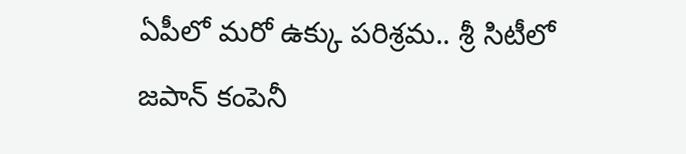ఏపీలో మరో ఉక్కు పరిశ్రమ.. శ్రీ సిటీలో జపాన్‌ కంపెనీ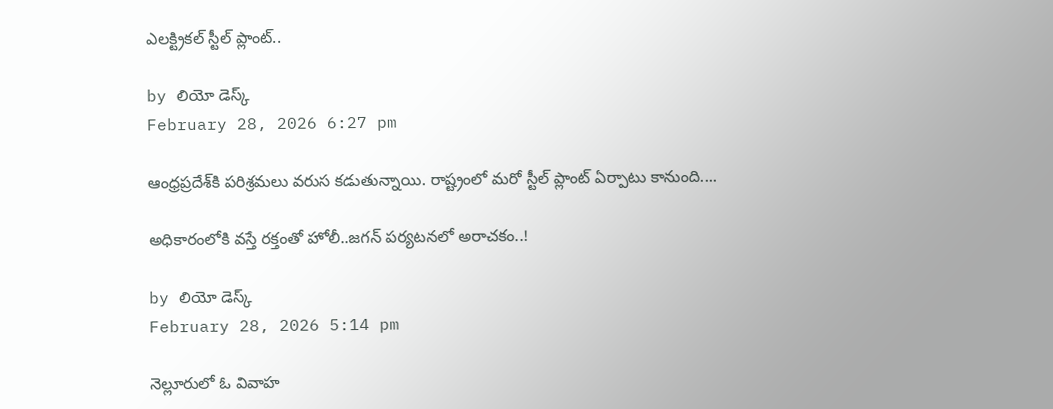ఎలక్ట్రికల్ స్టీల్‌ ప్లాంట్‌..

by లియో డెస్క్
February 28, 2026 6:27 pm

ఆంధ్రప్రదేశ్‌కి పరిశ్రమలు వరుస కడుతున్నాయి. రాష్ట్రంలో మరో స్టీల్‌ ప్లాంట్‌ ఏర్పాటు కానుంది....

అధికారంలోకి వస్తే రక్తంతో హోలీ..జగన్‌ పర్యటనలో అరాచకం..!

by లియో డెస్క్
February 28, 2026 5:14 pm

నెల్లూరులో ఓ వివాహ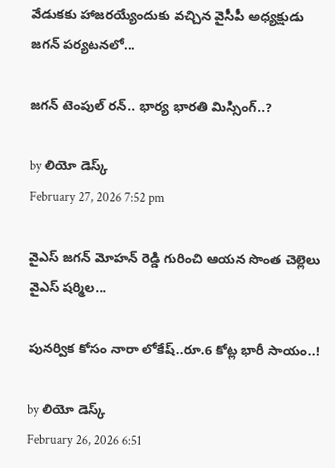వేడుకకు హాజరయ్యేందుకు వచ్చిన వైసీపీ అధ్యక్షుడు జగన్‌ పర్యటనలో...

జగన్‌ టెంపుల్‌ రన్‌.. భార్య భారతి మిస్సింగ్‌..?

by లియో డెస్క్
February 27, 2026 7:52 pm

వైఎస్ జగన్‌ మోహన్‌ రెడ్డి గురించి ఆయన సొంత చెల్లెలు వైఎస్ షర్మిల...

పునర్విక కోసం నారా లోకేష్‌..రూ.6 కోట్ల భారీ సాయం..!

by లియో డెస్క్
February 26, 2026 6:51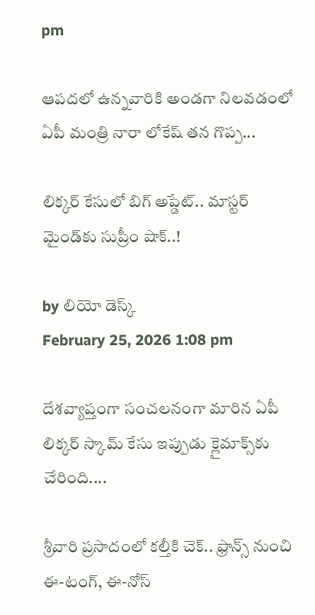pm

ఆపదలో ఉన్నవారికి అండగా నిలవడంలో ఏపీ మంత్రి నారా లోకేష్‌ తన గొప్ప...

లిక్కర్ కేసులో బిగ్‌ అప్డేట్‌.. మాస్టర్ మైండ్‌కు సుప్రీం షాక్..!

by లియో డెస్క్
February 25, 2026 1:08 pm

దేశవ్యాప్తంగా సంచలనంగా మారిన ఏపీ లిక్కర్ స్కామ్ కేసు ఇప్పుడు క్లైమాక్స్‌కు చేరింది....

శ్రీవారి ప్రసాదంలో కల్తీకి చెక్.. ఫ్రాన్స్ నుంచి ఈ-టంగ్, ఈ-నోస్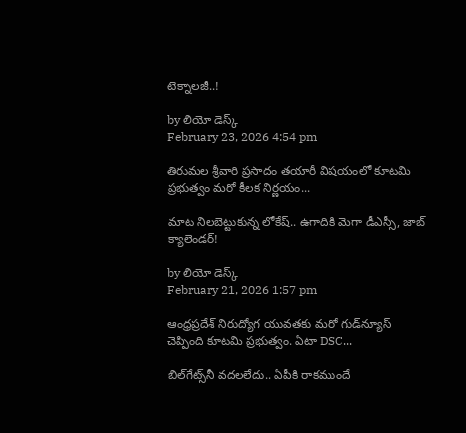టెక్నాలజీ..!

by లియో డెస్క్
February 23, 2026 4:54 pm

తిరుమల శ్రీవారి ప్రసాదం తయారీ విషయంలో కూటమి ప్రభుత్వం మరో కీలక నిర్ణయం...

మాట నిలబెట్టుకున్న లోకేష్.. ఉగాదికి మెగా డీఎస్సీ, జాబ్ క్యాలెండర్!

by లియో డెస్క్
February 21, 2026 1:57 pm

ఆంధ్రప్రదేశ్ నిరుద్యోగ యువతకు మరో గుడ్‌న్యూస్ చెప్పింది కూటమి ప్రభుత్వం. ఏటా DSC...

బిల్‌గేట్స్‌నీ వదలలేదు.. ఏపీకి రాకముందే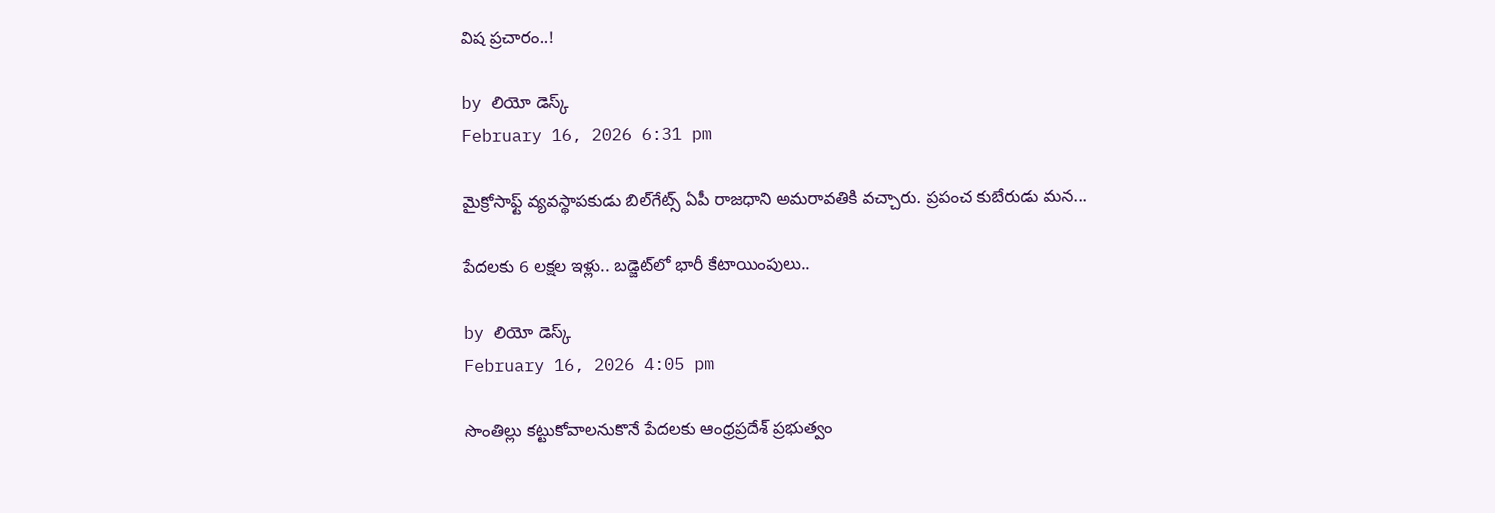విష ప్రచారం..!

by లియో డెస్క్
February 16, 2026 6:31 pm

మైక్రోసాఫ్ట్‌ వ్యవస్థాపకుడు బిల్‌గేట్స్ ఏపీ రాజధాని అమరావతికి వచ్చారు. ప్రపంచ కుబేరుడు మన...

పేదలకు 6 లక్షల ఇళ్లు.. బడ్జెట్‌లో భారీ కేటాయింపులు..

by లియో డెస్క్
February 16, 2026 4:05 pm

సొంతిల్లు కట్టుకోవాలనుకొనే పేదలకు ఆంధ్రప్రదేశ్‌ ప్రభుత్వం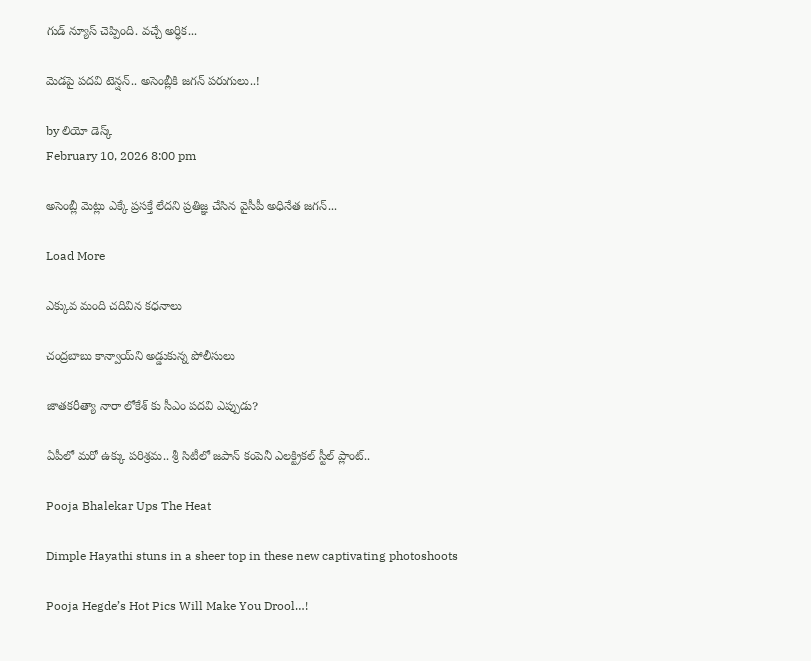గుడ్‌ న్యూస్ చెప్పింది. వచ్చే అర్ధిక...

మెడపై పదవి టెన్షన్‌.. అసెంబ్లీకి జగన్‌ పరుగులు..!

by లియో డెస్క్
February 10, 2026 8:00 pm

అసెంబ్లీ మెట్లు ఎక్కే ప్రసక్తే లేదని ప్రతిజ్ఞ చేసిన వైసీపీ అధినేత జగన్‌...

Load More

ఎక్కువ మంది చదివిన కధనాలు

చంద్రబాబు కాన్వాయ్‌ని అడ్డుకున్న పోలీసులు

జాతకరీత్యా నారా లోకేశ్ కు సీఎం పదవి ఎప్పుడు?

ఏపీలో మరో ఉక్కు పరిశ్రమ.. శ్రీ సిటీలో జపాన్‌ కంపెనీ ఎలక్ట్రికల్ స్టీల్‌ ప్లాంట్‌..

Pooja Bhalekar Ups The Heat

Dimple Hayathi stuns in a sheer top in these new captivating photoshoots

Pooja Hegde’s Hot Pics Will Make You Drool…!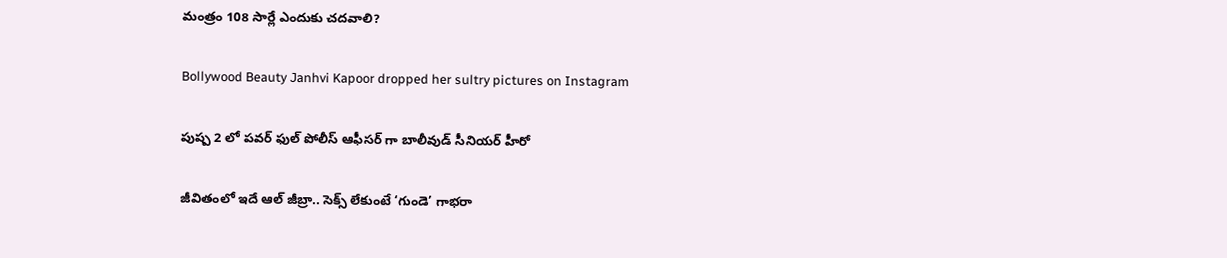మంత్రం 108 సార్లే ఎందుకు చదవాలి?

Bollywood Beauty Janhvi Kapoor dropped her sultry pictures on Instagram

పుష్ప 2 లో పవర్ ఫుల్ పోలీస్ ఆఫీసర్ గా బాలీవుడ్ సీనియర్ హీరో

జీవితంలో ఇదే ఆల్ జీబ్రా.. సెక్స్ లేకుంటే ‘గుండె’ గాభరా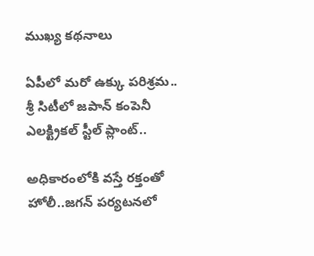ముఖ్య కథనాలు

ఏపీలో మరో ఉక్కు పరిశ్రమ.. శ్రీ సిటీలో జపాన్‌ కంపెనీ ఎలక్ట్రికల్ స్టీల్‌ ప్లాంట్‌..

అధికారంలోకి వస్తే రక్తంతో హోలీ..జగన్‌ పర్యటనలో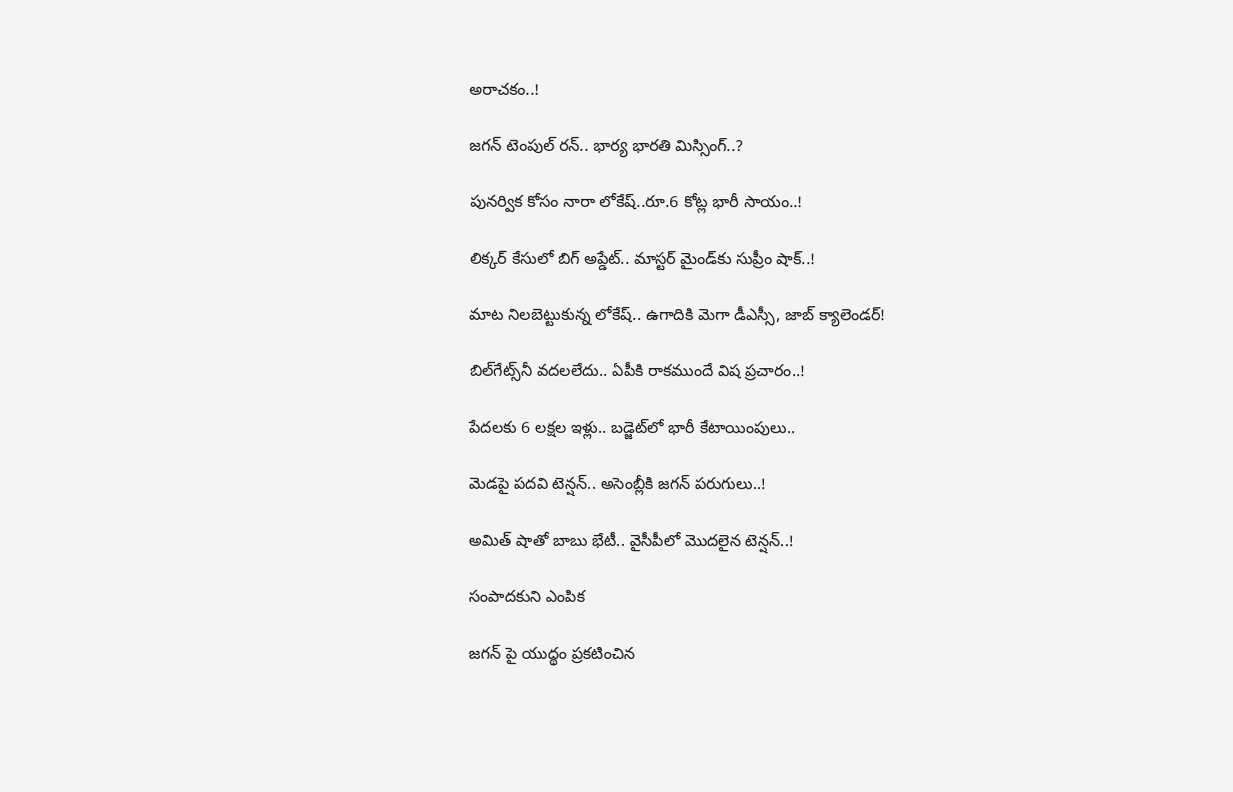అరాచకం..!

జగన్‌ టెంపుల్‌ రన్‌.. భార్య భారతి మిస్సింగ్‌..?

పునర్విక కోసం నారా లోకేష్‌..రూ.6 కోట్ల భారీ సాయం..!

లిక్కర్ కేసులో బిగ్‌ అప్డేట్‌.. మాస్టర్ మైండ్‌కు సుప్రీం షాక్..!

మాట నిలబెట్టుకున్న లోకేష్.. ఉగాదికి మెగా డీఎస్సీ, జాబ్ క్యాలెండర్!

బిల్‌గేట్స్‌నీ వదలలేదు.. ఏపీకి రాకముందే విష ప్రచారం..!

పేదలకు 6 లక్షల ఇళ్లు.. బడ్జెట్‌లో భారీ కేటాయింపులు..

మెడపై పదవి టెన్షన్‌.. అసెంబ్లీకి జగన్‌ పరుగులు..!

అమిత్‌ షాతో బాబు భేటీ.. వైసీపీలో మొదలైన టెన్షన్..!

సంపాదకుని ఎంపిక

జగన్ పై యుద్థం ప్రకటించిన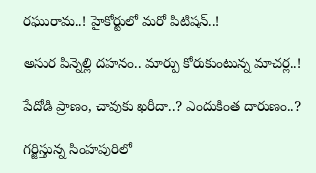రఘురామ..! హైకోర్టులో మరో పిటిషన్..!

అసుర పిన్నెల్లి దహనం.. మార్పు కోరుకుంటున్న మాచర్ల..!

పేదోడి ప్రాణం, చావుకు ఖరీదా..? ఎందుకింత దారుణం..?

గర్జిస్తున్న సింహపురిలో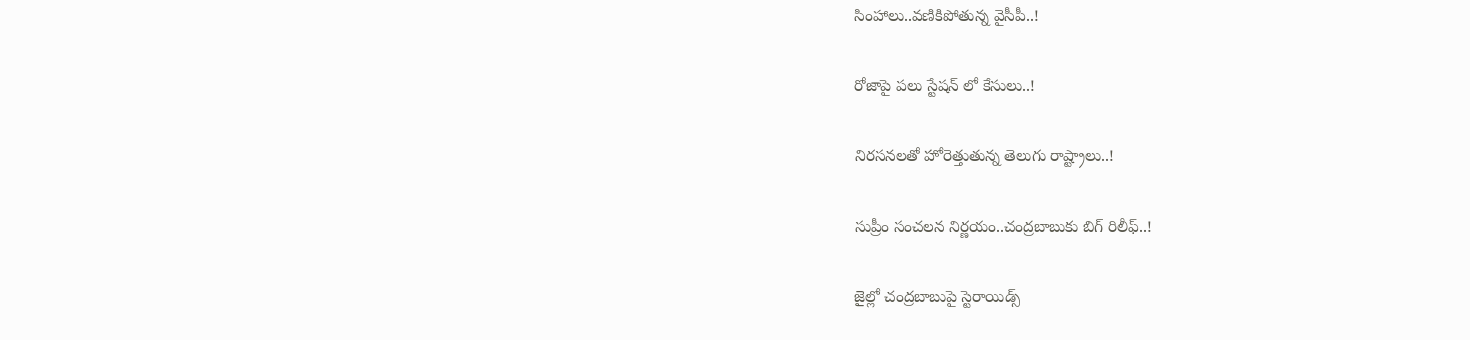సింహాలు..వణికిపోతున్న వైసీపీ..!

రోజాపై పలు స్టేషన్ లో కేసులు..!

నిరసనలతో హోరెత్తుతున్న తెలుగు రాష్ట్రాలు..!

సుప్రీం సంచలన నిర్ణయం..చంద్రబాబుకు బిగ్ రిలీఫ్..!

జైల్లో చంద్రబాబుపై స్టెరాయిడ్స్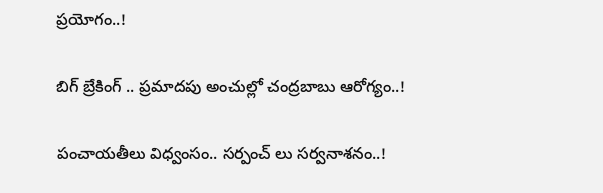ప్రయోగం..!

బిగ్ బ్రేకింగ్ .. ప్రమాదపు అంచుల్లో చంద్రబాబు ఆరోగ్యం..!

పంచాయతీలు విధ్వంసం.. సర్పంచ్ లు సర్వనాశనం..!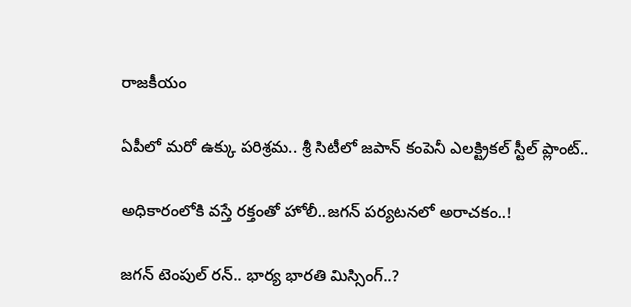రాజకీయం

ఏపీలో మరో ఉక్కు పరిశ్రమ.. శ్రీ సిటీలో జపాన్‌ కంపెనీ ఎలక్ట్రికల్ స్టీల్‌ ప్లాంట్‌..

అధికారంలోకి వస్తే రక్తంతో హోలీ..జగన్‌ పర్యటనలో అరాచకం..!

జగన్‌ టెంపుల్‌ రన్‌.. భార్య భారతి మిస్సింగ్‌..?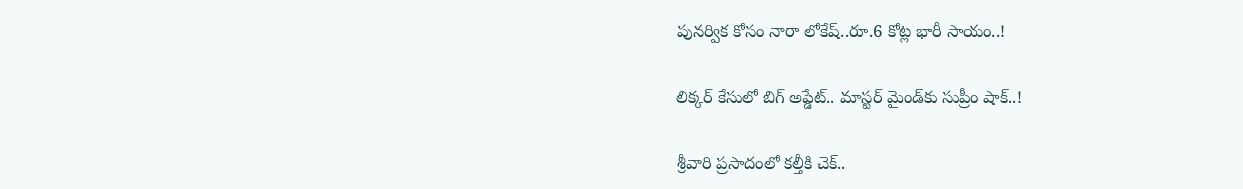పునర్విక కోసం నారా లోకేష్‌..రూ.6 కోట్ల భారీ సాయం..!

లిక్కర్ కేసులో బిగ్‌ అప్డేట్‌.. మాస్టర్ మైండ్‌కు సుప్రీం షాక్..!

శ్రీవారి ప్రసాదంలో కల్తీకి చెక్..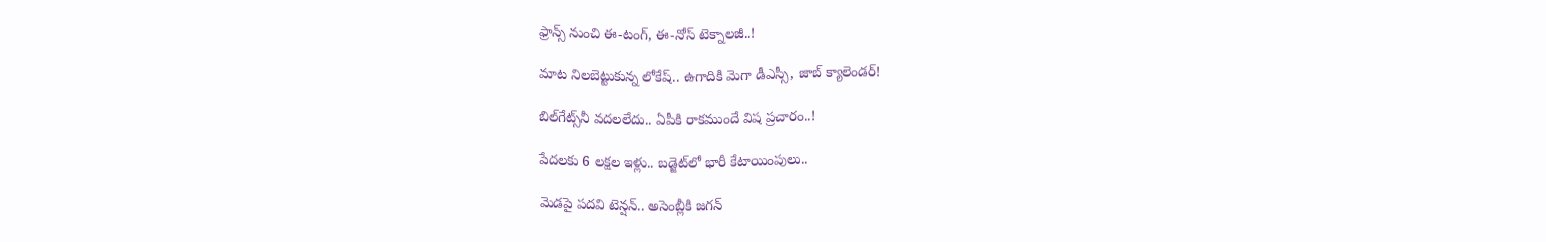ఫ్రాన్స్ నుంచి ఈ-టంగ్, ఈ-నోస్ టెక్నాలజీ..!

మాట నిలబెట్టుకున్న లోకేష్.. ఉగాదికి మెగా డీఎస్సీ, జాబ్ క్యాలెండర్!

బిల్‌గేట్స్‌నీ వదలలేదు.. ఏపీకి రాకముందే విష ప్రచారం..!

పేదలకు 6 లక్షల ఇళ్లు.. బడ్జెట్‌లో భారీ కేటాయింపులు..

మెడపై పదవి టెన్షన్‌.. అసెంబ్లీకి జగన్‌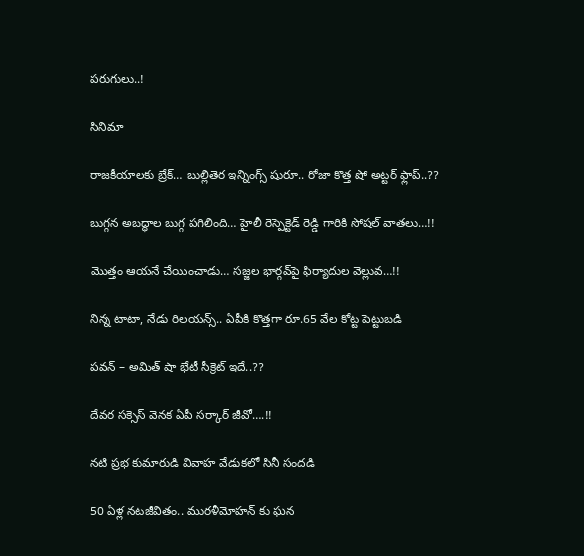పరుగులు..!

సినిమా

రాజకీయాలకు బ్రేక్… బుల్లితెర ఇన్నింగ్స్ షురూ.. రోజా కొత్త షో అట్టర్ ఫ్లాప్..??

బుగ్గన అబద్ధాల బుగ్గ పగిలింది… హైలీ రెస్పెక్టెడ్‌ రెడ్డి గారికి సోషల్‌ వాతలు…!!

మొత్తం ఆయనే చేయించాడు… సజ్జల భార్గవ్‌పై ఫిర్యాదుల వెల్లువ…!!

నిన్న టాటా, నేడు రిలయన్స్.. ఏపీకి కొత్తగా రూ.65 వేల కోట్ట పెట్టుబడి

పవన్‌ – అమిత్‌ షా భేటీ సీక్రెట్‌ ఇదే..??

దేవర సక్సెస్‌ వెనక ఏపీ సర్కార్‌ జీవో….!!

నటి ప్రభ కుమారుడి వివాహ వేడుకలో సినీ సందడి

50 ఏళ్ల నటజీవితం.. మురళీమోహన్ కు ఘన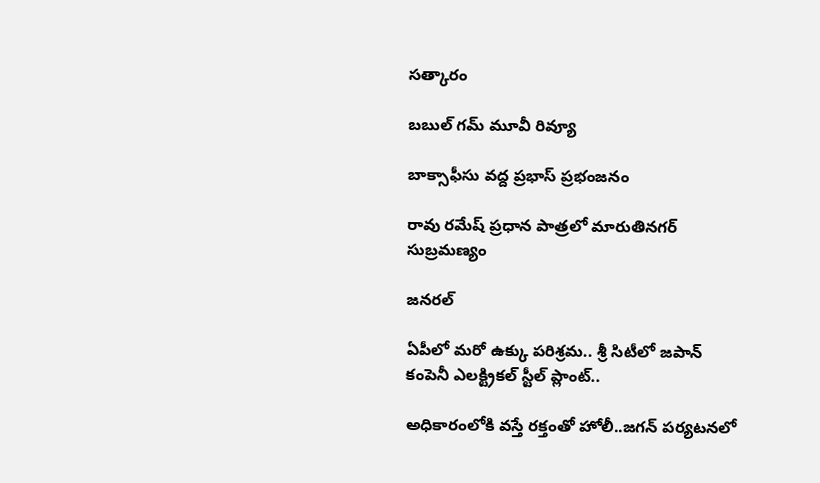సత్కారం

బబుల్ గమ్ మూవీ రివ్యూ

బాక్సాఫీసు వద్ద ప్రభాస్ ప్రభంజనం

రావు రమేష్ ప్రధాన పాత్రలో మారుతినగర్ సుబ్రమణ్యం

జనరల్

ఏపీలో మరో ఉక్కు పరిశ్రమ.. శ్రీ సిటీలో జపాన్‌ కంపెనీ ఎలక్ట్రికల్ స్టీల్‌ ప్లాంట్‌..

అధికారంలోకి వస్తే రక్తంతో హోలీ..జగన్‌ పర్యటనలో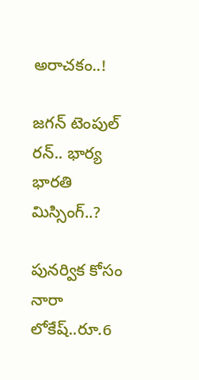అరాచకం..!

జగన్‌ టెంపుల్‌ రన్‌.. భార్య భారతి మిస్సింగ్‌..?

పునర్విక కోసం నారా లోకేష్‌..రూ.6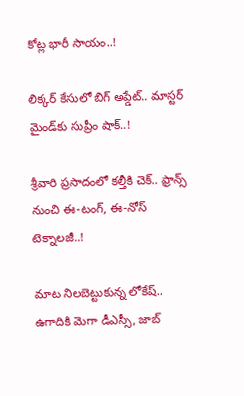కోట్ల భారీ సాయం..!

లిక్కర్ కేసులో బిగ్‌ అప్డేట్‌.. మాస్టర్ మైండ్‌కు సుప్రీం షాక్..!

శ్రీవారి ప్రసాదంలో కల్తీకి చెక్.. ఫ్రాన్స్ నుంచి ఈ-టంగ్, ఈ-నోస్ టెక్నాలజీ..!

మాట నిలబెట్టుకున్న లోకేష్.. ఉగాదికి మెగా డీఎస్సీ, జాబ్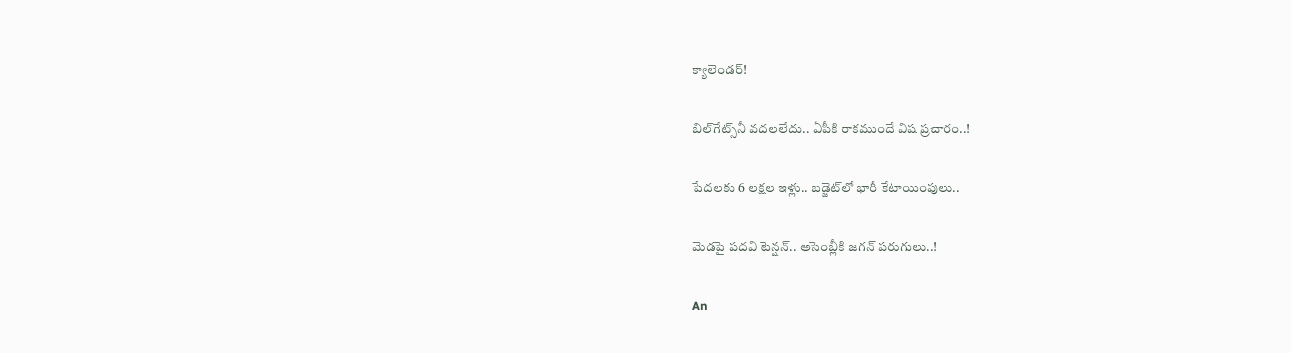క్యాలెండర్!

బిల్‌గేట్స్‌నీ వదలలేదు.. ఏపీకి రాకముందే విష ప్రచారం..!

పేదలకు 6 లక్షల ఇళ్లు.. బడ్జెట్‌లో భారీ కేటాయింపులు..

మెడపై పదవి టెన్షన్‌.. అసెంబ్లీకి జగన్‌ పరుగులు..!

An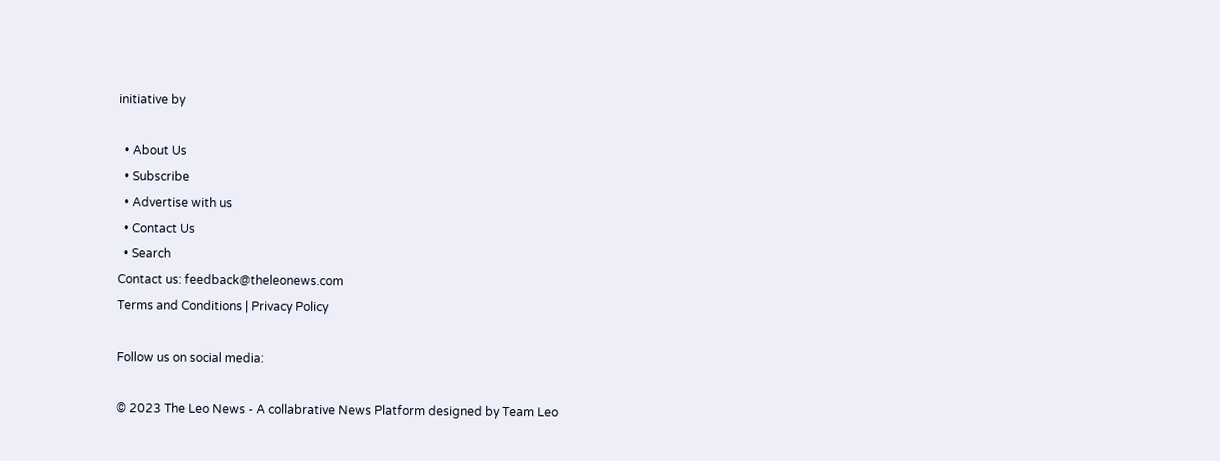initiative by

  • About Us
  • Subscribe
  • Advertise with us
  • Contact Us
  • Search
Contact us: feedback@theleonews.com
Terms and Conditions | Privacy Policy

Follow us on social media:

© 2023 The Leo News - A collabrative News Platform designed by Team Leo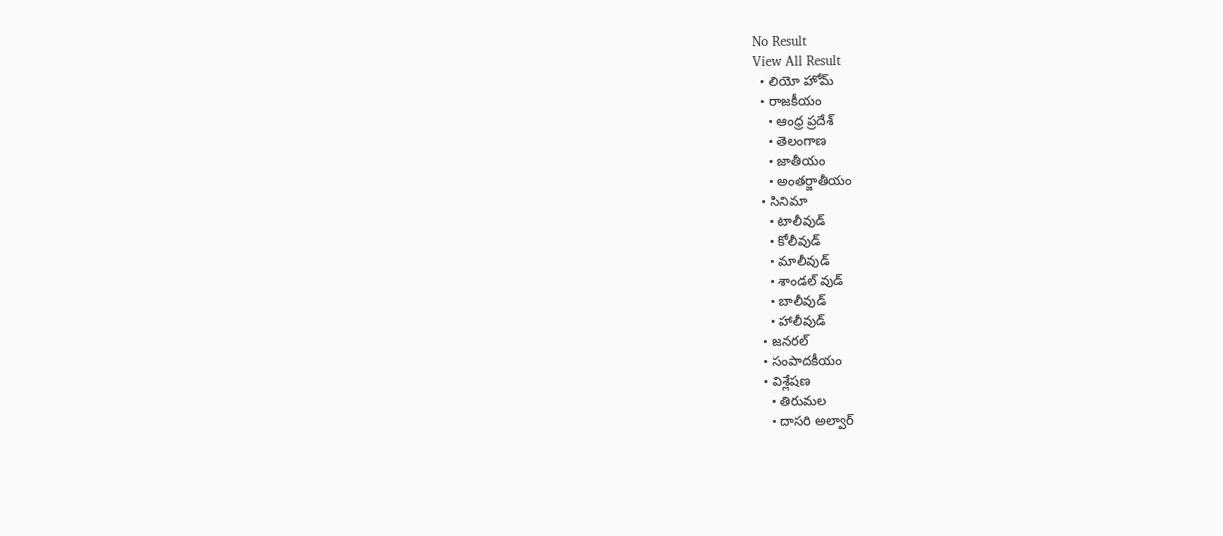No Result
View All Result
  • లియో హోమ్
  • రాజకీయం
    • ఆంధ్ర ప్రదేశ్
    • తెలంగాణ
    • జాతీయం
    • అంతర్జాతీయం
  • సినిమా
    • టాలీవుడ్
    • కోలీవుడ్
    • మాలీవుడ్
    • శాండల్ వుడ్
    • బాలీవుడ్
    • హాలీవుడ్
  • జనరల్
  • సంపాదకీయం
  • విశ్లేషణ
    • తిరుమల
    • దాసరి అల్వార్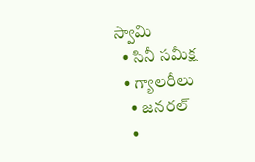స్వామి
  • సినీ సమీక్ష
  • గ్యాలరీలు
    • జనరల్
    •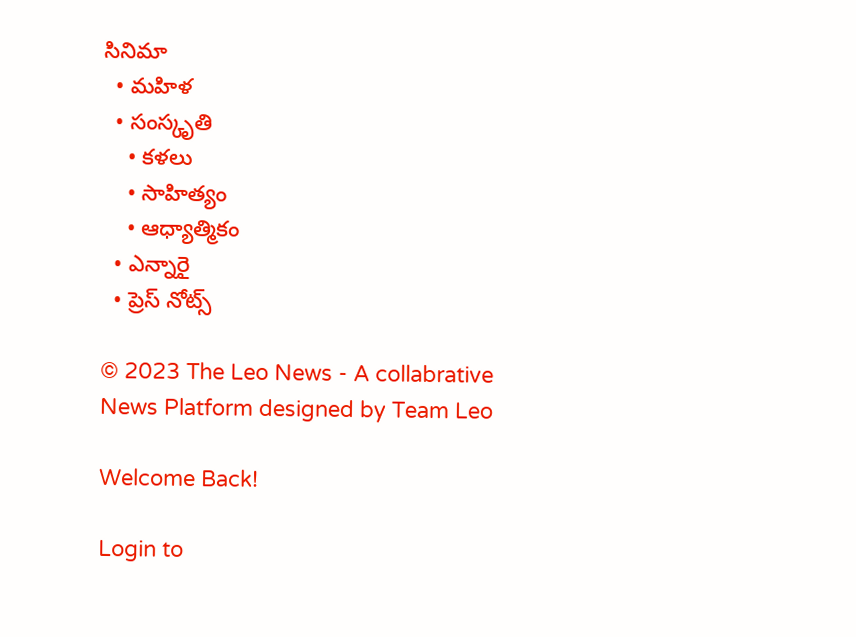సినిమా
  • మహిళ
  • సంస్కృతి
    • కళలు
    • సాహిత్యం
    • ఆధ్యాత్మికం
  • ఎన్నారై
  • ప్రెస్ నోట్స్

© 2023 The Leo News - A collabrative News Platform designed by Team Leo

Welcome Back!

Login to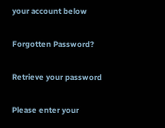your account below

Forgotten Password?

Retrieve your password

Please enter your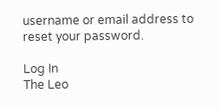username or email address to reset your password.

Log In
The Leo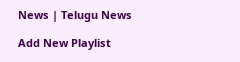News | Telugu News

Add New Playlist